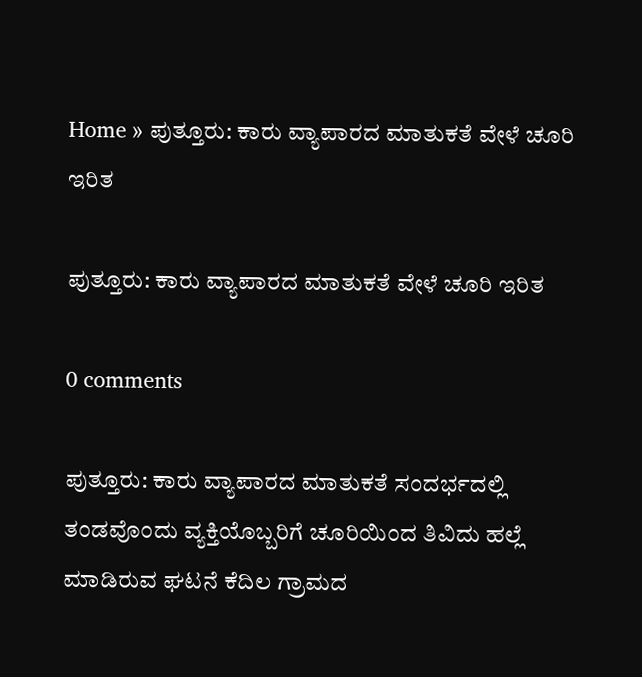Home » ಪುತ್ತೂರು: ಕಾರು ವ್ಯಾಪಾರದ ಮಾತುಕತೆ ವೇಳೆ ಚೂರಿ ಇರಿತ

ಪುತ್ತೂರು: ಕಾರು ವ್ಯಾಪಾರದ ಮಾತುಕತೆ ವೇಳೆ ಚೂರಿ ಇರಿತ

0 comments

ಪುತ್ತೂರು: ಕಾರು ವ್ಯಾಪಾರದ ಮಾತುಕತೆ ಸಂದರ್ಭದಲ್ಲಿ ತಂಡವೊಂದು ವ್ಯಕ್ತಿಯೊಬ್ಬರಿಗೆ ಚೂರಿಯಿಂದ ತಿವಿದು ಹಲ್ಲೆ ಮಾಡಿರುವ ಘಟನೆ ಕೆದಿಲ ಗ್ರಾಮದ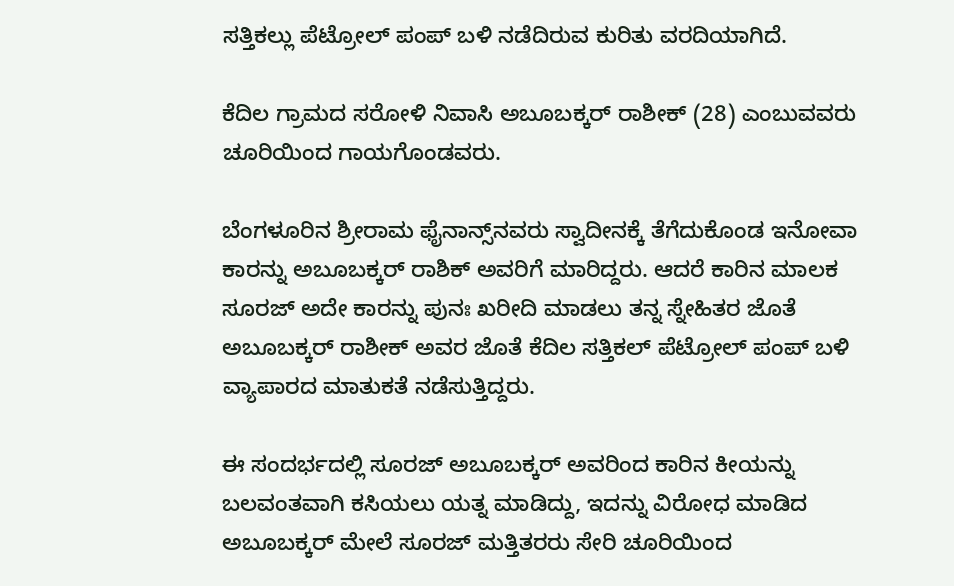ಸತ್ತಿಕಲ್ಲು ಪೆಟ್ರೋಲ್‌ ಪಂಪ್‌ ಬಳಿ ನಡೆದಿರುವ ಕುರಿತು ವರದಿಯಾಗಿದೆ.

ಕೆದಿಲ ಗ್ರಾಮದ ಸರೋಳಿ ನಿವಾಸಿ ಅಬೂಬಕ್ಕರ್‌ ರಾಶೀಕ್‌ (28) ಎಂಬುವವರು ಚೂರಿಯಿಂದ ಗಾಯಗೊಂಡವರು.

ಬೆಂಗಳೂರಿನ ಶ್ರೀರಾಮ ಫೈನಾನ್ಸ್‌ನವರು ಸ್ವಾದೀನಕ್ಕೆ ತೆಗೆದುಕೊಂಡ ಇನೋವಾ ಕಾರನ್ನು ಅಬೂಬಕ್ಕರ್‌ ರಾಶಿಕ್‌ ಅವರಿಗೆ ಮಾರಿದ್ದರು. ಆದರೆ ಕಾರಿನ ಮಾಲಕ ಸೂರಜ್‌ ಅದೇ ಕಾರನ್ನು ಪುನಃ ಖರೀದಿ ಮಾಡಲು ತನ್ನ ಸ್ನೇಹಿತರ ಜೊತೆ ಅಬೂಬಕ್ಕರ್‌ ರಾಶೀಕ್‌ ಅವರ ಜೊತೆ ಕೆದಿಲ ಸತ್ತಿಕಲ್‌ ಪೆಟ್ರೋಲ್‌ ಪಂಪ್‌ ಬಳಿ ವ್ಯಾಪಾರದ ಮಾತುಕತೆ ನಡೆಸುತ್ತಿದ್ದರು.

ಈ ಸಂದರ್ಭದಲ್ಲಿ ಸೂರಜ್‌ ಅಬೂಬಕ್ಕರ್‌ ಅವರಿಂದ ಕಾರಿನ ಕೀಯನ್ನು ಬಲವಂತವಾಗಿ ಕಸಿಯಲು ಯತ್ನ ಮಾಡಿದ್ದು, ಇದನ್ನು ವಿರೋಧ ಮಾಡಿದ ಅಬೂಬಕ್ಕರ್‌ ಮೇಲೆ ಸೂರಜ್‌ ಮತ್ತಿತರರು ಸೇರಿ ಚೂರಿಯಿಂದ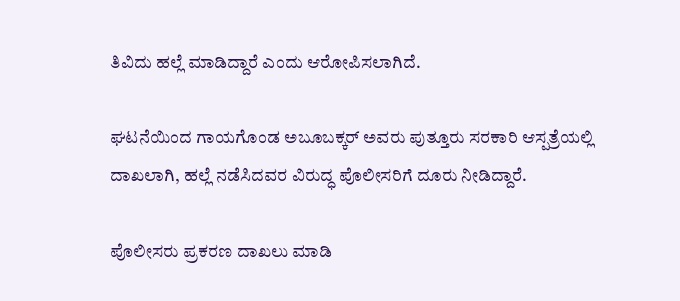ತಿವಿದು ಹಲ್ಲೆ ಮಾಡಿದ್ದಾರೆ ಎಂದು ಆರೋಪಿಸಲಾಗಿದೆ.

ಘಟನೆಯಿಂದ ಗಾಯಗೊಂಡ ಅಬೂಬಕ್ಕರ್‌ ಅವರು ಪುತ್ತೂರು ಸರಕಾರಿ ಆಸ್ಪತ್ರೆಯಲ್ಲಿ ದಾಖಲಾಗಿ, ಹಲ್ಲೆ ನಡೆಸಿದವರ ವಿರುದ್ಧ ಪೊಲೀಸರಿಗೆ ದೂರು ನೀಡಿದ್ದಾರೆ.

ಪೊಲೀಸರು ಪ್ರಕರಣ ದಾಖಲು ಮಾಡಿ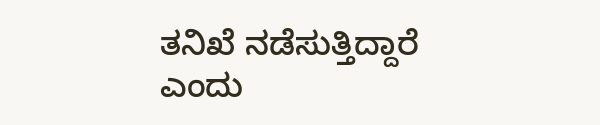ತನಿಖೆ ನಡೆಸುತ್ತಿದ್ದಾರೆ ಎಂದು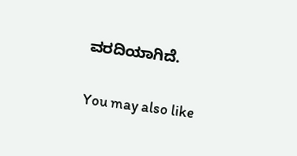ವರದಿಯಾಗಿದೆ.

You may also like